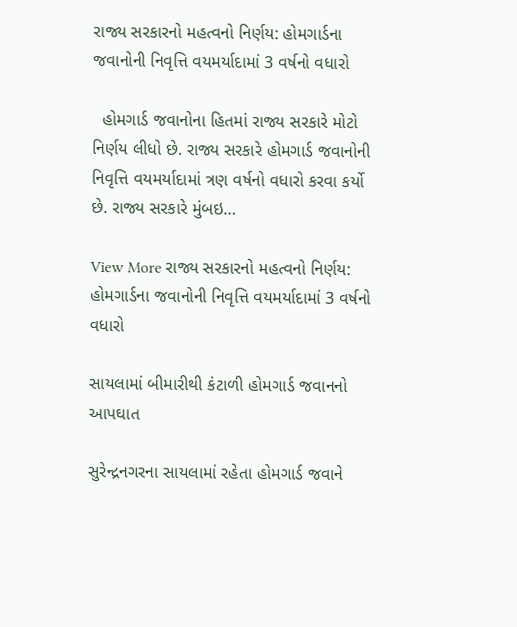રાજ્ય સરકારનો મહત્વનો નિર્ણય: હોમગાર્ડના જવાનોની નિવૃત્તિ વયમર્યાદામાં 3 વર્ષનો વધારો

  હોમગાર્ડ જવાનોના હિતમાં રાજ્ય સરકારે મોટો નિર્ણય લીધો છે. રાજ્ય સરકારે હોમગાર્ડ જવાનોની નિવૃત્તિ વયમર્યાદામાં ત્રણ વર્ષનો વધારો કરવા કર્યો છે. રાજ્ય સરકારે મુંબઇ…

View More રાજ્ય સરકારનો મહત્વનો નિર્ણય: હોમગાર્ડના જવાનોની નિવૃત્તિ વયમર્યાદામાં 3 વર્ષનો વધારો

સાયલામાં બીમારીથી કંટાળી હોમગાર્ડ જવાનનો આપઘાત

સુરેન્દ્રનગરના સાયલામાં રહેતા હોમગાર્ડ જવાને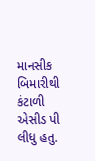માનસીક બિમારીથી કંટાળી એસીડ પી લીધુ હતુ.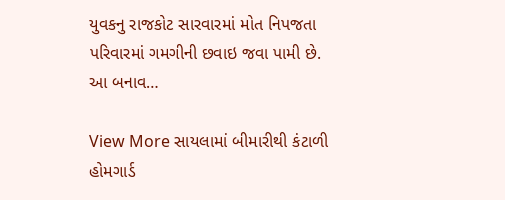યુવકનુ રાજકોટ સારવારમાં મોત નિપજતા પરિવારમાં ગમગીની છવાઇ જવા પામી છે. આ બનાવ…

View More સાયલામાં બીમારીથી કંટાળી હોમગાર્ડ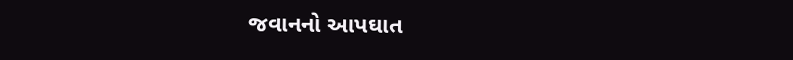જવાનનો આપઘાત